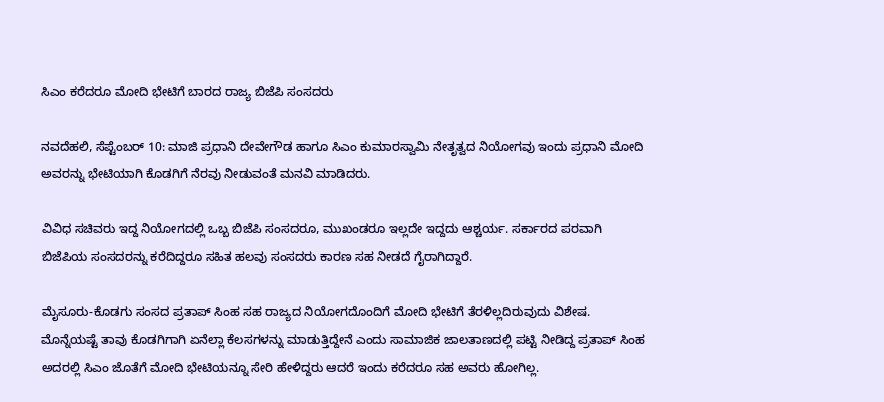ಸಿಎಂ ಕರೆದರೂ ಮೋದಿ ಭೇಟಿಗೆ ಬಾರದ ರಾಜ್ಯ ಬಿಜೆಪಿ ಸಂಸದರು

ನವದೆಹಲಿ, ಸೆಪ್ಟೆಂಬರ್ 10: ಮಾಜಿ ಪ್ರಧಾನಿ ದೇವೇಗೌಡ ಹಾಗೂ ಸಿಎಂ ಕುಮಾರಸ್ವಾಮಿ ನೇತೃತ್ವದ ನಿಯೋಗವು ಇಂದು ಪ್ರಧಾನಿ ಮೋದಿ ಅವರನ್ನು ಭೇಟಿಯಾಗಿ ಕೊಡಗಿಗೆ ನೆರವು ನೀಡುವಂತೆ ಮನವಿ ಮಾಡಿದರು.

ವಿವಿಧ ಸಚಿವರು ಇದ್ದ ನಿಯೋಗದಲ್ಲಿ ಒಬ್ಬ ಬಿಜೆಪಿ ಸಂಸದರೂ, ಮುಖಂಡರೂ ಇಲ್ಲದೇ ಇದ್ದದು ಆಶ್ಚರ್ಯ. ಸರ್ಕಾರದ ಪರವಾಗಿ ಬಿಜೆಪಿಯ ಸಂಸದರನ್ನು ಕರೆದಿದ್ದರೂ ಸಹಿತ ಹಲವು ಸಂಸದರು ಕಾರಣ ಸಹ ನೀಡದೆ ಗೈರಾಗಿದ್ದಾರೆ.

ಮೈಸೂರು-ಕೊಡಗು ಸಂಸದ ಪ್ರತಾಪ್ ಸಿಂಹ ಸಹ ರಾಜ್ಯದ ನಿಯೋಗದೊಂದಿಗೆ ಮೋದಿ ಭೇಟಿಗೆ ತೆರಳಿಲ್ಲದಿರುವುದು ವಿಶೇಷ. ಮೊನ್ನೆಯಷ್ಟೆ ತಾವು ಕೊಡಗಿಗಾಗಿ ಏನೆಲ್ಲಾ ಕೆಲಸಗಳನ್ನು ಮಾಡುತ್ತಿದ್ದೇನೆ ಎಂದು ಸಾಮಾಜಿಕ ಜಾಲತಾಣದಲ್ಲಿ ಪಟ್ಟಿ ನೀಡಿದ್ದ ಪ್ರತಾಪ್ ಸಿಂಹ ಅದರಲ್ಲಿ ಸಿಎಂ ಜೊತೆಗೆ ಮೋದಿ ಭೇಟಿಯನ್ನೂ ಸೇರಿ ಹೇಳಿದ್ದರು ಆದರೆ ಇಂದು ಕರೆದರೂ ಸಹ ಅವರು ಹೋಗಿಲ್ಲ.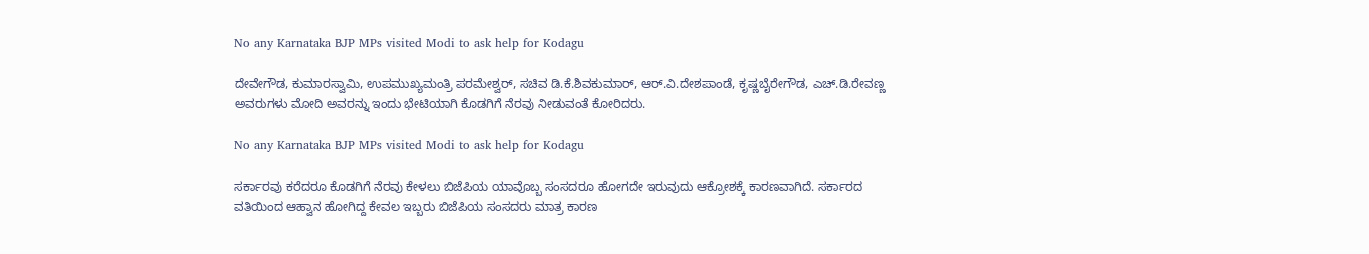No any Karnataka BJP MPs visited Modi to ask help for Kodagu

ದೇವೇಗೌಡ, ಕುಮಾರಸ್ವಾಮಿ, ಉಪಮುಖ್ಯಮಂತ್ರಿ ಪರಮೇಶ್ವರ್, ಸಚಿವ ಡಿ.ಕೆ.ಶಿವಕುಮಾರ್, ಆರ್‌.ವಿ.ದೇಶಪಾಂಡೆ, ಕೃಷ್ಣಬೈರೇಗೌಡ, ಎಚ್‌.ಡಿ.ರೇವಣ್ಣ ಅವರುಗಳು ಮೋದಿ ಅವರನ್ನು ಇಂದು ಭೇಟಿಯಾಗಿ ಕೊಡಗಿಗೆ ನೆರವು ನೀಡುವಂತೆ ಕೋರಿದರು.

No any Karnataka BJP MPs visited Modi to ask help for Kodagu

ಸರ್ಕಾರವು ಕರೆದರೂ ಕೊಡಗಿಗೆ ನೆರವು ಕೇಳಲು ಬಿಜೆಪಿಯ ಯಾವೊಬ್ಬ ಸಂಸದರೂ ಹೋಗದೇ ಇರುವುದು ಆಕ್ರೋಶಕ್ಕೆ ಕಾರಣವಾಗಿದೆ. ಸರ್ಕಾರದ ವತಿಯಿಂದ ಆಹ್ವಾನ ಹೋಗಿದ್ದ ಕೇವಲ ಇಬ್ಬರು ಬಿಜೆಪಿಯ ಸಂಸದರು ಮಾತ್ರ ಕಾರಣ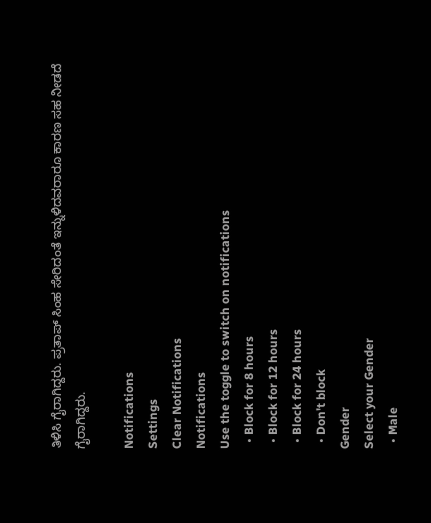ತಿಳಿಸಿ ಗೈರಾಗಿದ್ದರು. ಪ್ರತಾಪ್ ಸಿಂಹ ಸೇರಿದಂತೆ ಇನ್ನುಳಿದವರಾರೂ ಕಾರಣ ಸಹ ನೀಡದೆ ಗೈರಾಗಿದ್ದರು.

Notifications
Settings
Clear Notifications
Notifications
Use the toggle to switch on notifications
  • Block for 8 hours
  • Block for 12 hours
  • Block for 24 hours
  • Don't block
Gender
Select your Gender
  • Male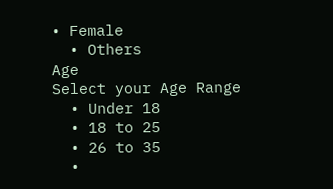• Female
  • Others
Age
Select your Age Range
  • Under 18
  • 18 to 25
  • 26 to 35
  •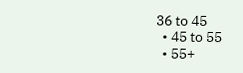36 to 45
  • 45 to 55
  • 55+